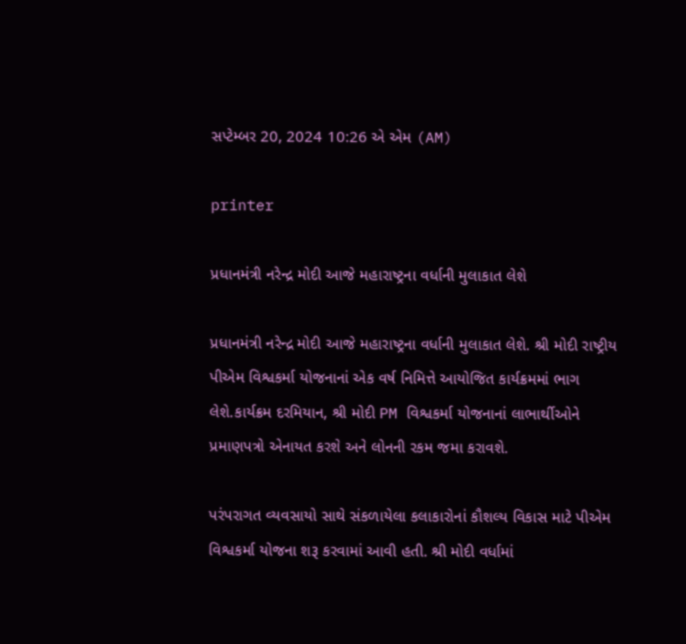સપ્ટેમ્બર 20, 2024 10:26 એ એમ (AM)

printer

પ્રધાનમંત્રી નરેન્દ્ર મોદી આજે મહારાષ્ટ્રના વર્ધાની મુલાકાત લેશે

પ્રધાનમંત્રી નરેન્દ્ર મોદી આજે મહારાષ્ટ્રના વર્ધાની મુલાકાત લેશે. શ્રી મોદી રાષ્ટ્રીય પીએમ વિશ્વકર્મા યોજનાનાં એક વર્ષ નિમિત્તે આયોજિત કાર્યક્રમમાં ભાગ લેશે.કાર્યક્રમ દરમિયાન, શ્રી મોદી PM વિશ્વકર્મા યોજનાનાં લાભાર્થીઓને પ્રમાણપત્રો એનાયત કરશે અને લોનની રકમ જમા કરાવશે.

પરંપરાગત વ્યવસાયો સાથે સંકળાયેલા કલાકારોનાં કૌશલ્ય વિકાસ માટે પીએમ વિશ્વકર્મા યોજના શરૂ કરવામાં આવી હતી. શ્રી મોદી વર્ધામાં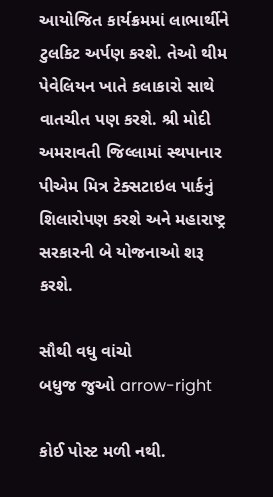આયોજિત કાર્યક્રમમાં લાભાર્થીને ટુલકિટ અર્પણ કરશે. તેઓ થીમ પેવેલિયન ખાતે કલાકારો સાથે વાતચીત પણ કરશે. શ્રી મોદી અમરાવતી જિલ્લામાં સ્થપાનાર પીએમ મિત્ર ટેક્સટાઇલ પાર્કનું શિલારોપણ કરશે અને મહારાષ્ટ્ર સરકારની બે યોજનાઓ શરૂ કરશે.

સૌથી વધુ વાંચો
બધુજ જુઓ arrow-right

કોઈ પોસ્ટ મળી નથી.